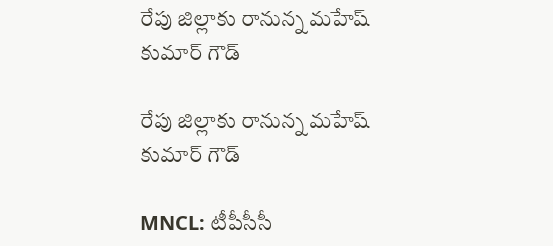రేపు జిల్లాకు రానున్న మహేష్ కుమార్ గౌడ్

రేపు జిల్లాకు రానున్న మహేష్ కుమార్ గౌడ్

MNCL: టీపీసీసీ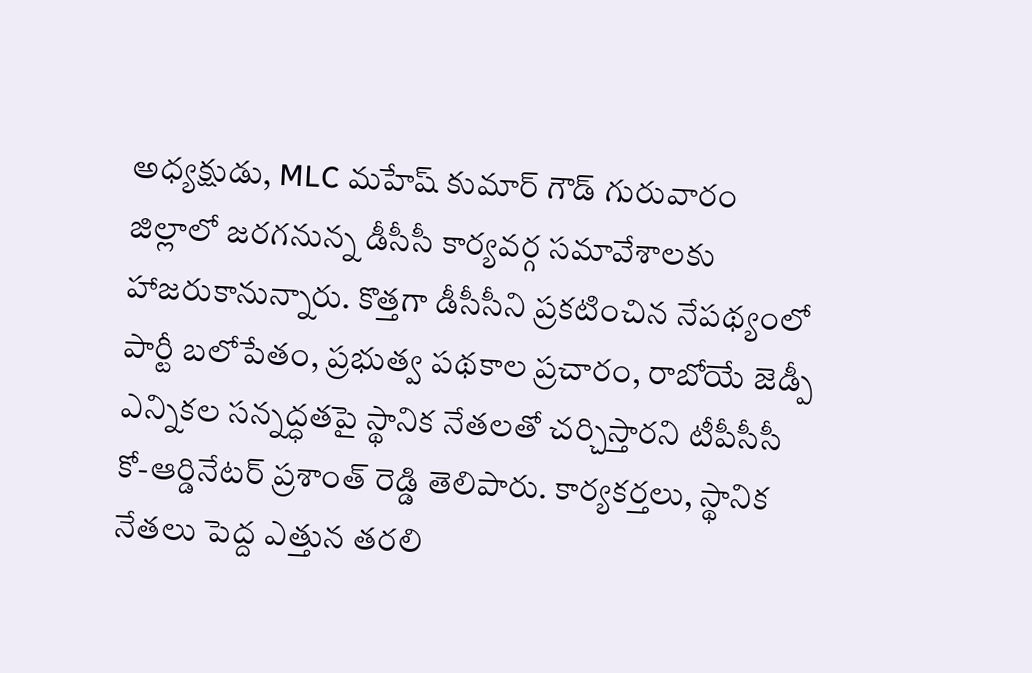అధ్యక్షుడు, MLC మహేష్ కుమార్ గౌడ్ గురువారం జిల్లాలో జరగనున్న డీసీసీ కార్యవర్గ సమావేశాలకు హాజరుకానున్నారు. కొత్తగా డీసీసీని ప్రకటించిన నేపథ్యంలో పార్టీ బలోపేతం, ప్రభుత్వ పథకాల ప్రచారం, రాబోయే జెడ్పీ ఎన్నికల సన్నద్ధతపై స్థానిక నేతలతో చర్చిస్తారని టీపీసీసీ కో-ఆర్డినేటర్ ప్రశాంత్ రెడ్డి తెలిపారు. కార్యకర్తలు, స్థానిక నేతలు పెద్ద ఎత్తున తరలి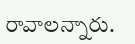రావాలన్నారు.